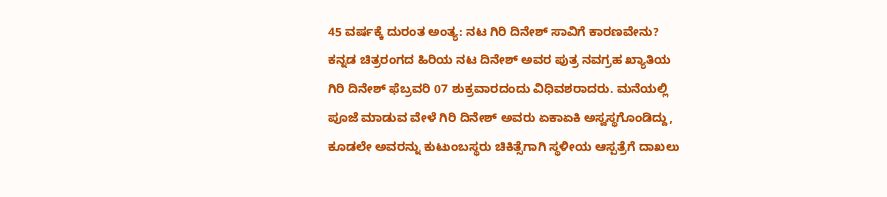45 ವರ್ಷಕ್ಕೆ ದುರಂತ ಅಂತ್ಯ: ನಟ ಗಿರಿ ದಿನೇಶ್ ಸಾವಿಗೆ ಕಾರಣವೇನು?
ಕನ್ನಡ ಚಿತ್ರರಂಗದ ಹಿರಿಯ ನಟ ದಿನೇಶ್ ಅವರ ಪುತ್ರ ನವಗ್ರಹ ಖ್ಯಾತಿಯ ಗಿರಿ ದಿನೇಶ್ ಫೆಬ್ರವರಿ 07 ಶುಕ್ರವಾರದಂದು ವಿಧಿವಶರಾದರು. ಮನೆಯಲ್ಲಿ ಪೂಜೆ ಮಾಡುವ ವೇಳೆ ಗಿರಿ ದಿನೇಶ್ ಅವರು ಏಕಾಏಕಿ ಅಸ್ವಸ್ಥಗೊಂಡಿದ್ದು, ಕೂಡಲೇ ಅವರನ್ನು ಕುಟುಂಬಸ್ಥರು ಚಿಕಿತ್ಸೆಗಾಗಿ ಸ್ಥಳೀಯ ಆಸ್ಪತ್ರೆಗೆ ದಾಖಲು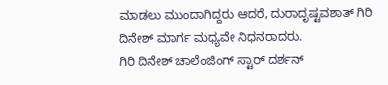ಮಾಡಲು ಮುಂದಾಗಿದ್ದರು ಆದರೆ, ದುರಾದೃಷ್ಟವಶಾತ್ ಗಿರಿ ದಿನೇಶ್ ಮಾರ್ಗ ಮಧ್ಯವೇ ನಿಧನರಾದರು.
ಗಿರಿ ದಿನೇಶ್ ಚಾಲೆಂಜಿಂಗ್ ಸ್ಟಾರ್ ದರ್ಶನ್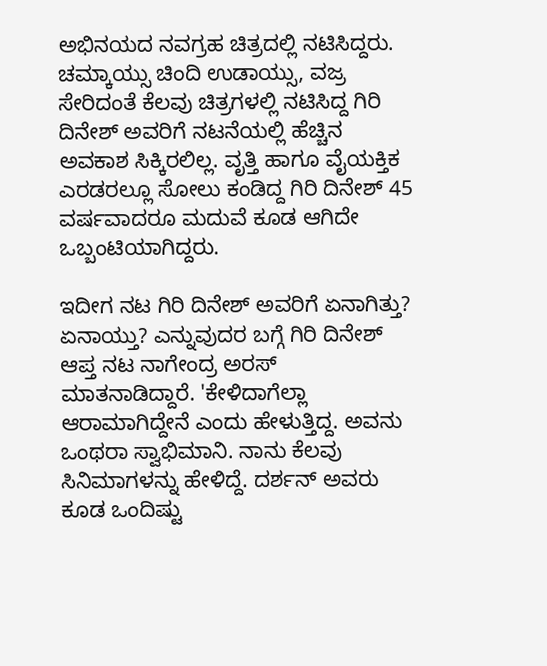ಅಭಿನಯದ ನವಗ್ರಹ ಚಿತ್ರದಲ್ಲಿ ನಟಿಸಿದ್ದರು. ಚಮ್ಕಾಯ್ಸು ಚಿಂದಿ ಉಡಾಯ್ಸು, ವಜ್ರ ಸೇರಿದಂತೆ ಕೆಲವು ಚಿತ್ರಗಳಲ್ಲಿ ನಟಿಸಿದ್ದ ಗಿರಿ ದಿನೇಶ್ ಅವರಿಗೆ ನಟನೆಯಲ್ಲಿ ಹೆಚ್ಚಿನ ಅವಕಾಶ ಸಿಕ್ಕಿರಲಿಲ್ಲ. ವೃತ್ತಿ ಹಾಗೂ ವೈಯಕ್ತಿಕ ಎರಡರಲ್ಲೂ ಸೋಲು ಕಂಡಿದ್ದ ಗಿರಿ ದಿನೇಶ್ 45 ವರ್ಷವಾದರೂ ಮದುವೆ ಕೂಡ ಆಗಿದೇ ಒಬ್ಬಂಟಿಯಾಗಿದ್ದರು.

ಇದೀಗ ನಟ ಗಿರಿ ದಿನೇಶ್ ಅವರಿಗೆ ಏನಾಗಿತ್ತು? ಏನಾಯ್ತು? ಎನ್ನುವುದರ ಬಗ್ಗೆ ಗಿರಿ ದಿನೇಶ್ ಆಪ್ತ ನಟ ನಾಗೇಂದ್ರ ಅರಸ್ ಮಾತನಾಡಿದ್ದಾರೆ. 'ಕೇಳಿದಾಗೆಲ್ಲಾ ಆರಾಮಾಗಿದ್ದೇನೆ ಎಂದು ಹೇಳುತ್ತಿದ್ದ. ಅವನು ಒಂಥರಾ ಸ್ವಾಭಿಮಾನಿ. ನಾನು ಕೆಲವು ಸಿನಿಮಾಗಳನ್ನು ಹೇಳಿದ್ದೆ. ದರ್ಶನ್ ಅವರು ಕೂಡ ಒಂದಿಷ್ಟು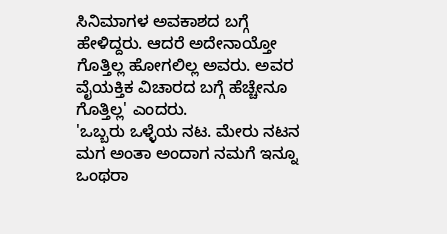ಸಿನಿಮಾಗಳ ಅವಕಾಶದ ಬಗ್ಗೆ ಹೇಳಿದ್ದರು. ಆದರೆ ಅದೇನಾಯ್ತೋ ಗೊತ್ತಿಲ್ಲ ಹೋಗಲಿಲ್ಲ ಅವರು. ಅವರ ವೈಯಕ್ತಿಕ ವಿಚಾರದ ಬಗ್ಗೆ ಹೆಚ್ಚೇನೂ ಗೊತ್ತಿಲ್ಲ' ಎಂದರು.
'ಒಬ್ಬರು ಒಳ್ಳೆಯ ನಟ. ಮೇರು ನಟನ ಮಗ ಅಂತಾ ಅಂದಾಗ ನಮಗೆ ಇನ್ನೂ ಒಂಥರಾ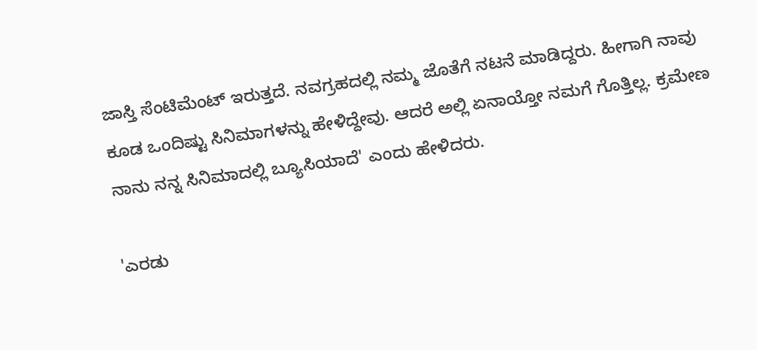ಜಾಸ್ತಿ ಸೆಂಟಿಮೆಂಟ್ ಇರುತ್ತದೆ. ನವಗ್ರಹದಲ್ಲಿ ನಮ್ಮ ಜೊತೆಗೆ ನಟನೆ ಮಾಡಿದ್ದರು. ಹೀಗಾಗಿ ನಾವು ಕೂಡ ಒಂದಿಷ್ಟು ಸಿನಿಮಾಗಳನ್ನು ಹೇಳಿದ್ದೇವು. ಆದರೆ ಅಲ್ಲಿ ಏನಾಯ್ತೋ ನಮಗೆ ಗೊತ್ತಿಲ್ಲ. ಕ್ರಮೇಣ ನಾನು ನನ್ನ ಸಿನಿಮಾದಲ್ಲಿ ಬ್ಯೂಸಿಯಾದೆ' ಎಂದು ಹೇಳಿದರು.

'ಎರಡು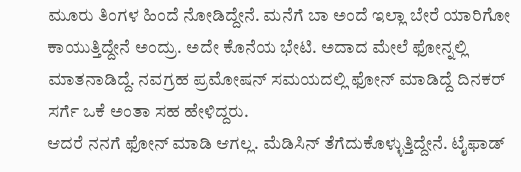ಮೂರು ತಿಂಗಳ ಹಿಂದೆ ನೋಡಿದ್ದೇನೆ. ಮನೆಗೆ ಬಾ ಅಂದೆ ಇಲ್ಲಾ ಬೇರೆ ಯಾರಿಗೋ ಕಾಯುತ್ತಿದ್ದೇನೆ ಅಂದ್ರು. ಅದೇ ಕೊನೆಯ ಭೇಟಿ. ಅದಾದ ಮೇಲೆ ಫೋನ್ನಲ್ಲಿ ಮಾತನಾಡಿದ್ದೆ. ನವಗ್ರಹ ಪ್ರಮೋಷನ್ ಸಮಯದಲ್ಲಿ ಫೋನ್ ಮಾಡಿದ್ದೆ ದಿನಕರ್ ಸರ್ಗೆ ಒಕೆ ಅಂತಾ ಸಹ ಹೇಳಿದ್ದರು.
ಆದರೆ ನನಗೆ ಫೋನ್ ಮಾಡಿ ಆಗಲ್ಲ. ಮೆಡಿಸಿನ್ ತೆಗೆದುಕೊಳ್ಳುತ್ತಿದ್ದೇನೆ. ಟೈಫಾಡ್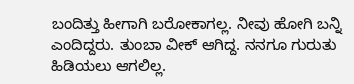ಬಂದಿತ್ತು ಹೀಗಾಗಿ ಬರೋಕಾಗಲ್ಲ. ನೀವು ಹೋಗಿ ಬನ್ನಿ ಎಂದಿದ್ದರು. ತುಂಬಾ ವೀಕ್ ಆಗಿದ್ದ. ನನಗೂ ಗುರುತು ಹಿಡಿಯಲು ಆಗಲಿಲ್ಲ.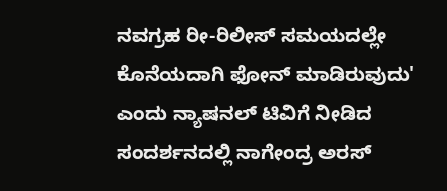ನವಗ್ರಹ ರೀ-ರಿಲೀಸ್ ಸಮಯದಲ್ಲೇ ಕೊನೆಯದಾಗಿ ಫೋನ್ ಮಾಡಿರುವುದು' ಎಂದು ನ್ಯಾಷನಲ್ ಟಿವಿಗೆ ನೀಡಿದ ಸಂದರ್ಶನದಲ್ಲಿ ನಾಗೇಂದ್ರ ಅರಸ್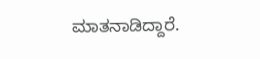ಮಾತನಾಡಿದ್ದಾರೆ.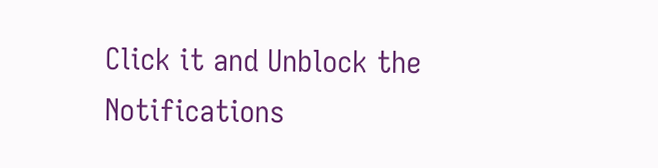Click it and Unblock the Notifications